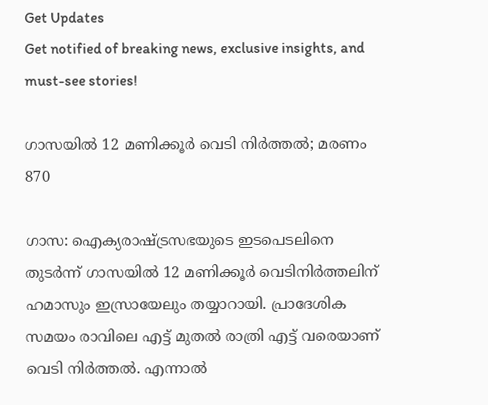Get Updates
Get notified of breaking news, exclusive insights, and must-see stories!

ഗാസയില്‍ 12 മണിക്കൂര്‍ വെടി നിര്‍ത്തല്‍; മരണം 870

ഗാസ: ഐക്യരാഷ്ട്രസഭയുടെ ഇടപെടലിനെ തുടര്‍ന്ന് ഗാസയില്‍ 12 മണിക്കൂര്‍ വെടിനിര്‍ത്തലിന് ഹമാസും ഇസ്രായേലും തയ്യാറായി. പ്രാദേശിക സമയം രാവിലെ എട്ട് മുതല്‍ രാത്രി എട്ട് വരെയാണ് വെടി നിര്‍ത്തല്‍. എന്നാല്‍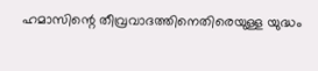ഹമാസിന്റെ തീവ്രവാദത്തിനെതിരെയുള്ള യുദ്ധം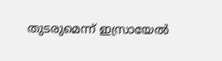തുടരുമെന്ന് ഇസ്രായേല്‍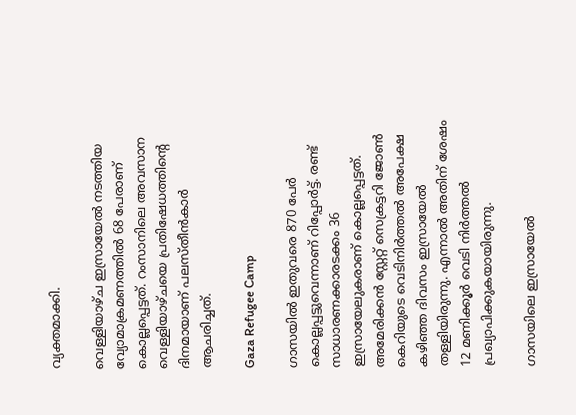വ്യക്തമാക്കി.

വെള്ളിയാഴ്ച ഇസ്രായേല്‍ നടത്തിയ വ്യോമാക്രമണത്തില്‍ 68 പേരാണ് കൊല്ലപ്പെട്ടത്. റംസാനിലെ അവസാന വെള്ളിയാഴ്ചയെ പ്രതിഷേധത്തിന്റെ ദിനമായാണ് പലസ്തീന്‍കാര്‍ ആചരിച്ചത്.

Gaza Refugee Camp

ഗാസയില്‍ ഇതുവരെ 870 പേര്‍ കൊല്ലപ്പട്ടുവെന്നാണ് റിപ്പോര്‍ട്ട്. രണ്ട് സാധാരണക്കാരടക്കം 36 ഇസ്രായേലുകരാണ് കൊല്ലപ്പെട്ടത്. അമേരിക്കന്‍ സ്റ്റേറ്റ് സെക്രട്ടറി ജോണ്‍ കെറിയുടെ വെടിനിര്‍ത്തല്‍ അപേക്ഷ കഴിഞ്ഞ ദിവസം ഇസ്രായേല്‍ തള്ളിയിരുന്നു. എന്നാല്‍ അതിന് ശേഷം 12 മണിക്കൂര്‍ വെടി നിര്‍ത്തല്‍ പ്രഖ്യാപിക്കുകയായിരുന്നു.

ഗാസയിലെ ഇസ്രായേല്‍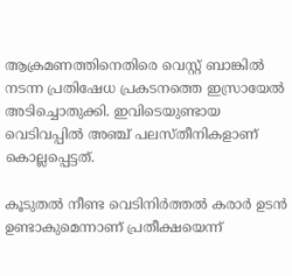ആക്രമണത്തിനെതിരെ വെസ്റ്റ് ബാങ്കില്‍ നടന്ന പ്രതിഷേധ പ്രകടനത്തെ ഇസ്രായേല്‍ അടിച്ചൊതുക്കി. ഇവിടെയുണ്ടായ വെടിവപ്പില്‍ അഞ്ച് പലസ്തീനികളാണ് കൊല്ലപ്പെട്ടത്.

കൂടുതല്‍ നീണ്ട വെടിനിര്‍ത്തല്‍ കരാര്‍ ഉടന്‍ ഉണ്ടാകുമെന്നാണ് പ്രതീക്ഷയെന്ന്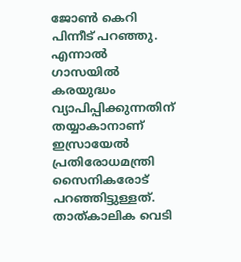ജോണ്‍ കെറി പിന്നീട് പറഞ്ഞു. എന്നാല്‍ ഗാസയില്‍ കരയുദ്ധം വ്യാപിപ്പിക്കുന്നതിന് തയ്യാകാനാണ് ഇസ്രായേല്‍ പ്രതിരോധമന്ത്രി സൈനികരോട് പറഞ്ഞിട്ടുള്ളത്. താത്കാലിക വെടി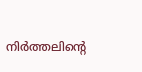നിര്‍ത്തലിന്റെ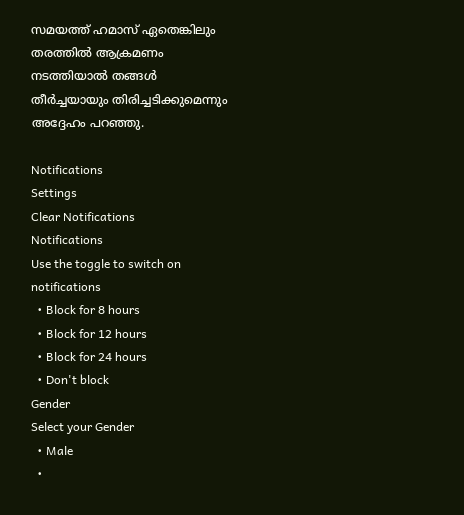സമയത്ത് ഹമാസ് ഏതെങ്കിലും തരത്തില്‍ ആക്രമണം നടത്തിയാല്‍ തങ്ങള്‍ തീര്‍ച്ചയായും തിരിച്ചടിക്കുമെന്നും അദ്ദേഹം പറഞ്ഞു.

Notifications
Settings
Clear Notifications
Notifications
Use the toggle to switch on notifications
  • Block for 8 hours
  • Block for 12 hours
  • Block for 24 hours
  • Don't block
Gender
Select your Gender
  • Male
  •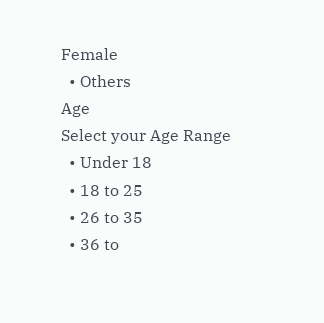Female
  • Others
Age
Select your Age Range
  • Under 18
  • 18 to 25
  • 26 to 35
  • 36 to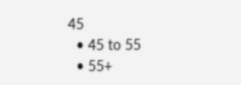45
  • 45 to 55
  • 55+